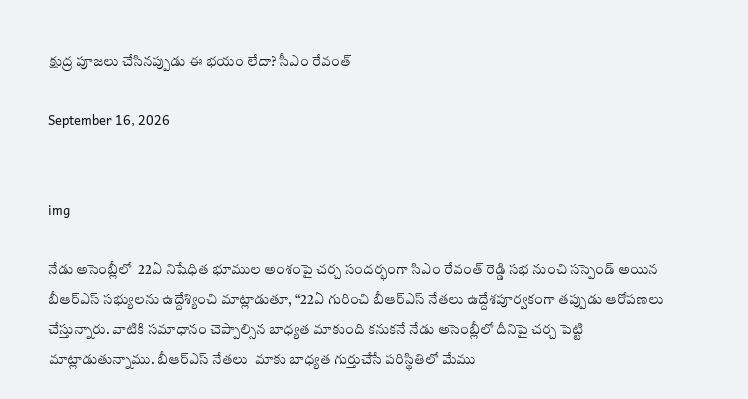క్షుద్ర పూజలు చేసినప్పుడు ఈ భయం లేదా? సీఎం రేవంత్‌

September 16, 2026


img

నేడు అసెంబ్లీలో  22ఏ నిషేధిత భూముల అంశంపై చర్చ సందర్భంగా సిఎం రేవంత్‌ రెడ్డి సభ నుంచి సస్పెండ్ అయిన బీఆర్ఎస్‌ సభ్యులను ఉద్దేశ్యించి మాట్లాడుతూ, “22ఏ గురించి బీఆర్ఎస్‌ నేతలు ఉద్దేశపూర్వకంగా తప్పుడు ఆరోపణలు చేస్తున్నారు. వాటికి సమాధానం చెప్పాల్సిన బాధ్యత మాకుంది కనుకనే నేడు అసెంబ్లీలో దీనిపై చర్చ పెట్టి మాట్లాడుతున్నాము. బీఆర్ఎస్‌ నేతలు  మాకు బాధ్యత గుర్తుచేసే పరిస్థితిలో మేము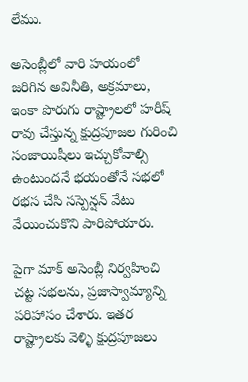లేము.

అసెంబ్లీలో వారి హయంలో జరిగిన అవినీతి, అక్రమాలు, ఇంకా పొరుగు రాష్ట్రాలలో హరీష్‌ రావు చేస్తున్న క్షుద్రపూజల గురించి సంజాయిషీలు ఇచ్చుకోవాల్సి ఉంటుందనే భయంతోనే సభలో రభస చేసి సస్పెన్షన్ వేటు వేయించుకొని పారిపోయారు.

పైగా మాక్ అసెంబ్లీ నిర్వహించి చట్ట సభలను, ప్రజాస్వామ్యాన్ని పరిహాసం చేశారు. ఇతర రాష్ట్రాలకు వెళ్ళి క్షుద్రపూజలు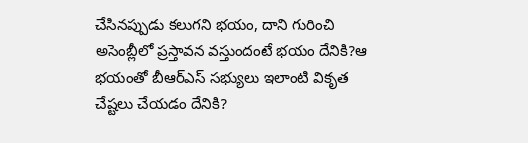చేసినప్పుడు కలుగని భయం, దాని గురించి అసెంబ్లీలో ప్రస్తావన వస్తుందంటే భయం దేనికి?ఆ భయంతో బీఆర్‌ఎస్‌ సభ్యులు ఇలాంటి వికృత చేష్టలు చేయడం దేనికి?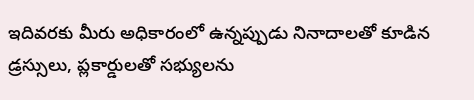ఇదివరకు మీరు అధికారంలో ఉన్నప్పుడు నినాదాలతో కూడిన డ్రస్సులు, ప్లకార్డులతో సభ్యులను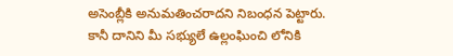అసెంబ్లీకి అనుమతించరాదని నిబంధన పెట్టారు. కానీ దానిని మీ సభ్యులే ఉల్లంఘించి లోనికి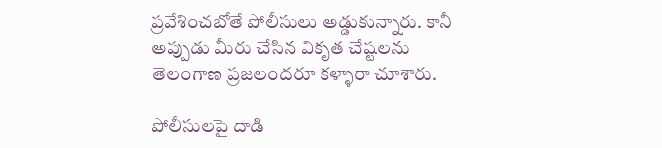ప్రవేశించబోతే పోలీసులు అడ్డుకున్నారు. కానీ అప్పుడు మీరు చేసిన వికృత చేష్టలను తెలంగాణ ప్రజలందరూ కళ్ళారా చూశారు.

పోలీసులపై దాడి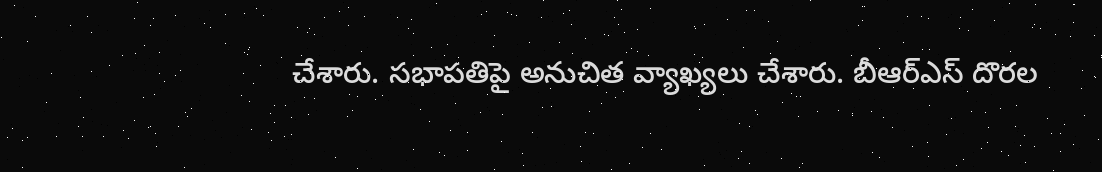చేశారు. సభాపతిపై అనుచిత వ్యాఖ్యలు చేశారు. బీఆర్ఎస్‌ దొరల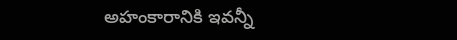అహంకారానికి ఇవన్నీ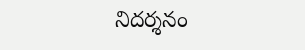నిదర్శనం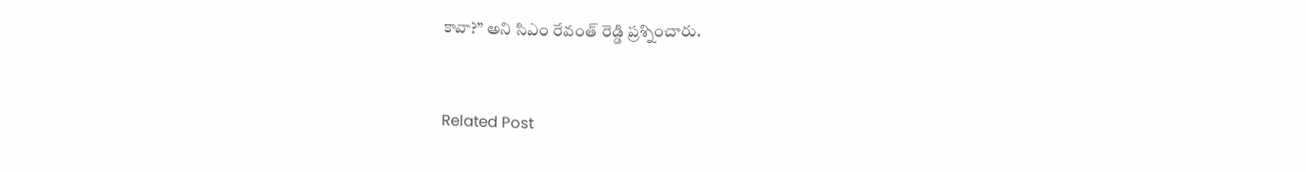కావా?” అని సిఎం రేవంత్‌ రెడ్డి ప్రశ్నించారు.


Related Post